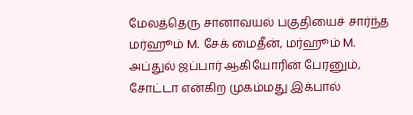மேலத்தெரு சானாவயல் பகுதியைச் சார்ந்த மர்ஹூம் M. சேக் மைதீன், மர்ஹூம் M. அப்துல் ஜப்பார் ஆகியோரின் பேரனும், சோட்டா என்கிற முகம்மது இக்பால்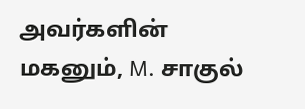அவர்களின் மகனும், M. சாகுல்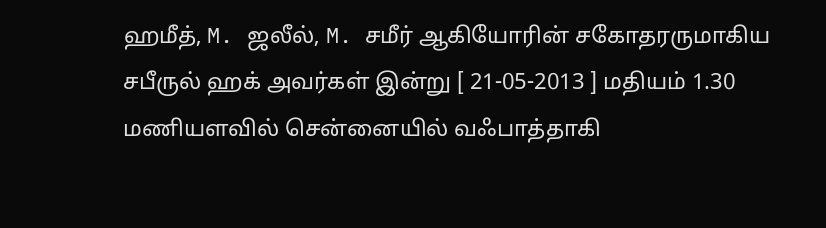ஹமீத், M. ஜலீல், M. சமீர் ஆகியோரின் சகோதரருமாகிய சபீருல் ஹக் அவர்கள் இன்று [ 21-05-2013 ] மதியம் 1.30 மணியளவில் சென்னையில் வஃபாத்தாகி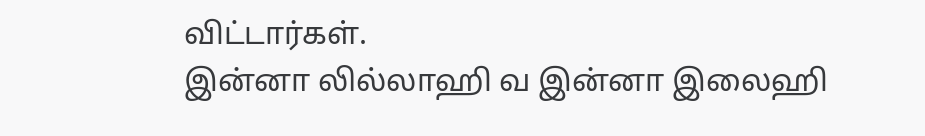விட்டார்கள்.
இன்னா லில்லாஹி வ இன்னா இலைஹி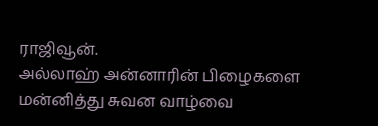ராஜிவூன்.
அல்லாஹ் அன்னாரின் பிழைகளை மன்னித்து சுவன வாழ்வை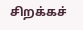சிறக்கச்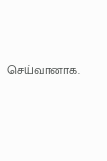செய்வானாக.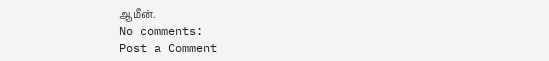ஆமீன்.
No comments:
Post a Comment